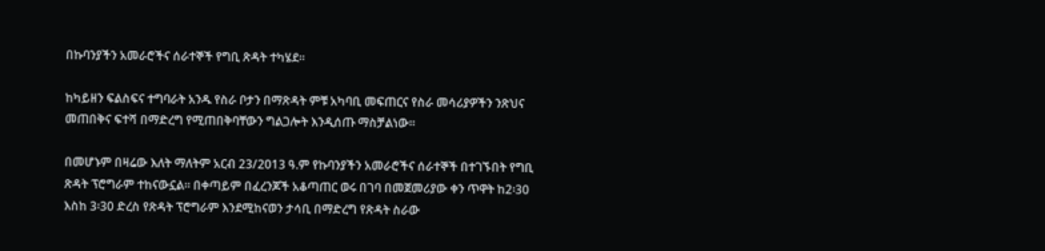በኩባንያችን አመራሮችና ሰራተኞች የግቢ ጽዳት ተካሄደ።

ከካይዘን ፍልስፍና ተግባራት አንዱ የስራ ቦታን በማጽዳት ምቹ አካባቢ መፍጠርና የስራ መሳሪያዎችን ንጽህና መጠበቅና ፍተሻ በማድረግ የሚጠበቅባቸውን ግልጋሎት እንዲሰጡ ማስቻልነው፡፡

በመሆኑም በዛሬው እለት ማለትም አርብ 23/2013 ዓ.ም የኩባንያችን አመራሮችና ሰራተኞች በተገኙበት የግቢ ጽዳት ፕሮግራም ተከናውኗል፡፡ በቀጣይም በፈረንጆች አቆጣጠር ወሩ በገባ በመጀመሪያው ቀን ጥዋት ከ2፡30 እስከ 3፡30 ድረስ የጽዳት ፕሮግራም እንደሚከናወን ታሳቢ በማድረግ የጽዳት ስራው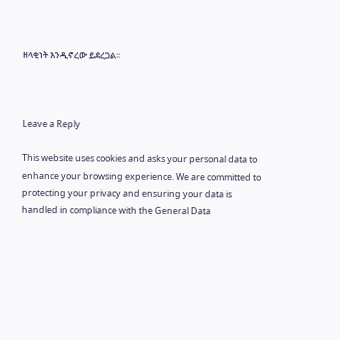ዘላቂነት እንዲኖረው ይደረጋል፡፡



Leave a Reply

This website uses cookies and asks your personal data to enhance your browsing experience. We are committed to protecting your privacy and ensuring your data is handled in compliance with the General Data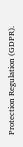Protection Regulation (GDPR).